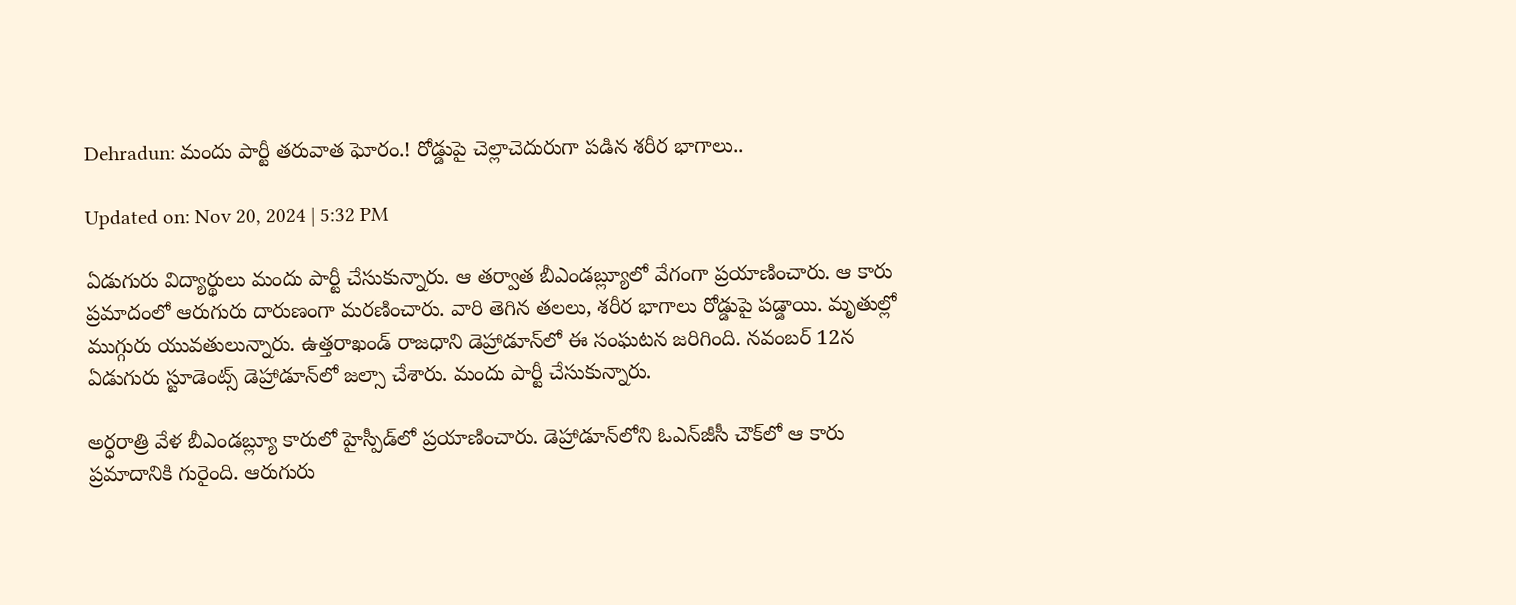Dehradun: మందు పార్టీ తరువాత ఘోరం.! రోడ్డుపై చెల్లాచెదురుగా పడిన శరీర భాగాలు..

Updated on: Nov 20, 2024 | 5:32 PM

ఏడుగురు విద్యార్థులు మందు పార్టీ చేసుకున్నారు. ఆ తర్వాత బీఎండబ్ల్యూలో వేగంగా ప్రయాణించారు. ఆ కారు ప్రమాదంలో ఆరుగురు దారుణంగా మరణించారు. వారి తెగిన తలలు, శరీర భాగాలు రోడ్డుపై పడ్డాయి. మృతుల్లో ముగ్గురు యువతులున్నారు. ఉత్తరాఖండ్‌ రాజధాని డెహ్రాడూన్‌లో ఈ సంఘటన జరిగింది. నవంబర్‌ 12న ఏడుగురు స్టూడెంట్స్‌ డెహ్రాడూన్‌లో జల్సా చేశారు. మందు పార్టీ చేసుకున్నారు.

అర్ధరాత్రి వేళ బీఎండబ్ల్యూ కారులో హైస్పీడ్‌లో ప్రయాణించారు. డెహ్రాడూన్‌లోని ఓఎన్‌జీసీ చౌక్‌లో ఆ కారు ప్రమాదానికి గురైంది. ఆరుగురు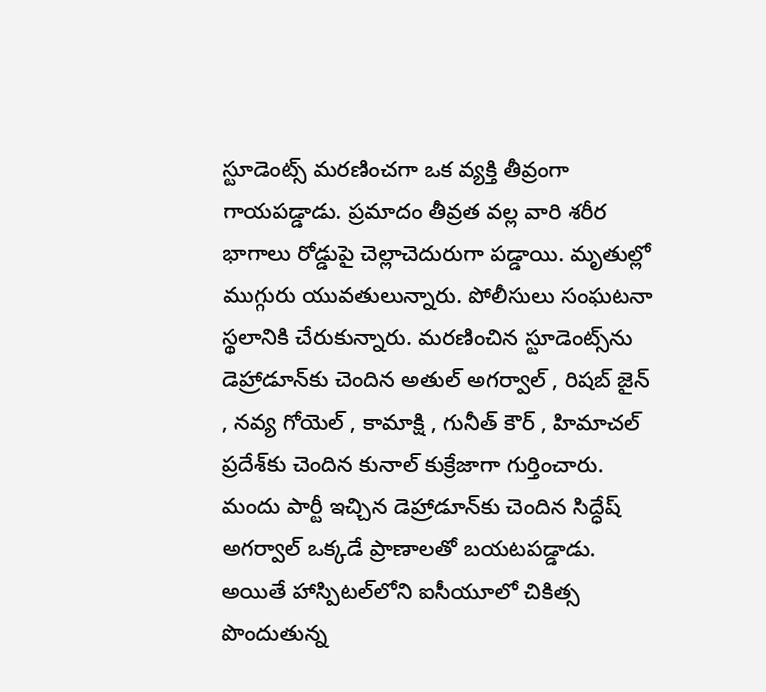స్టూడెంట్స్‌ మరణించగా ఒక వ్యక్తి తీవ్రంగా గాయపడ్డాడు. ప్రమాదం తీవ్రత వల్ల వారి శరీర భాగాలు రోడ్డుపై చెల్లాచెదురుగా పడ్డాయి. మృతుల్లో ముగ్గురు యువతులున్నారు. పోలీసులు సంఘటనా స్థలానికి చేరుకున్నారు. మరణించిన స్టూడెంట్స్‌ను డెహ్రాడూన్‌కు చెందిన అతుల్ అగర్వాల్ , రిషబ్ జైన్ , నవ్య గోయెల్ , కామాక్షి , గునీత్ కౌర్‌ , హిమాచల్‌ ప్రదేశ్‌కు చెందిన కునాల్ కుక్రేజాగా గుర్తించారు. మందు పార్టీ ఇచ్చిన డెహ్రాడూన్‌కు చెందిన సిద్ధేష్ అగర్వాల్ ఒక్కడే ప్రాణాలతో బయటపడ్డాడు. అయితే హాస్పిటల్‌లోని ఐసీయూలో చికిత్స పొందుతున్న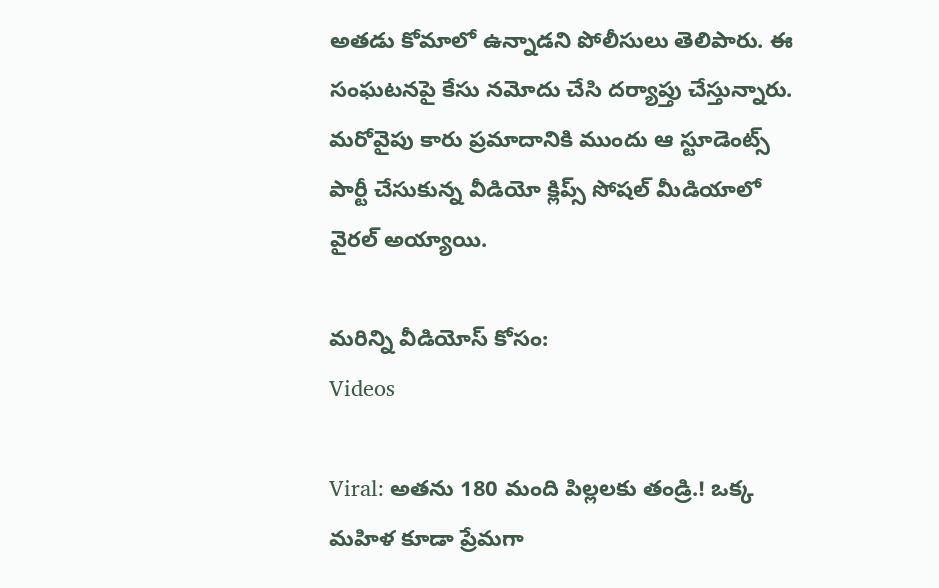అతడు కోమాలో ఉన్నాడని పోలీసులు తెలిపారు. ఈ సంఘటనపై కేసు నమోదు చేసి దర్యాప్తు చేస్తున్నారు. మరోవైపు కారు ప్రమాదానికి ముందు ఆ స్టూడెంట్స్ పార్టీ చేసుకున్న వీడియో క్లిప్స్‌ సోషల్‌ మీడియాలో వైరల్‌ అయ్యాయి.

మరిన్ని వీడియోస్ కోసం:
Videos

Viral: అతను 180 మంది పిల్లలకు తండ్రి.! ఒక్క మహిళ కూడా ప్రేమగా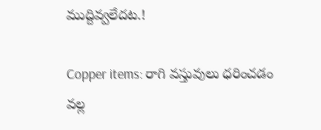ముద్దివ్వలేదట.!

Copper items: రాగి వస్తువులు ధరించడం వల్ల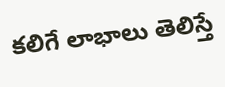కలిగే లాభాలు తెలిస్తే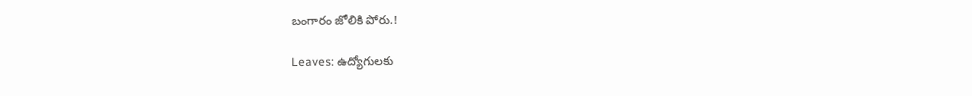బంగారం జోలికి పోరు.!

Leaves: ఉద్యోగులకు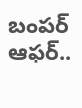బంపర్‌ ఆఫర్‌..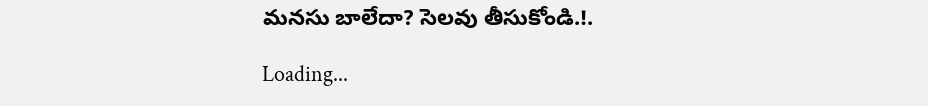మనసు బాలేదా? సెలవు తీసుకోండి.!.

Loading...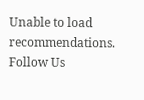Unable to load recommendations.
Follow Us